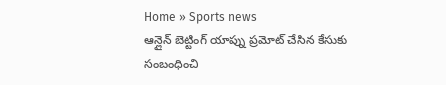Home » Sports news
ఆన్లైన్ బెట్టింగ్ యాప్ను ప్రమోట్ చేసిన కేసుకు సంబంధించి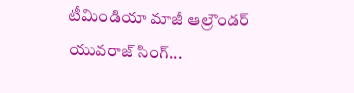టీమిండియా మాజీ ఆల్రౌండర్ యువరాజ్ సింగ్...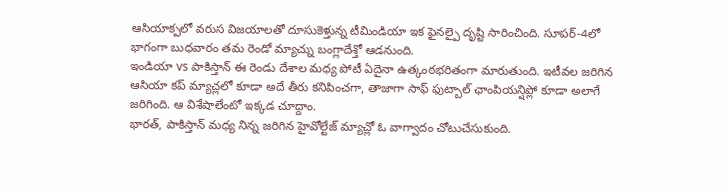ఆసియాక్పలో వరుస విజయాలతో దూసుకెళ్తున్న టీమిండియా ఇక ఫైనల్పై దృష్టి సారించింది. సూపర్-4లో భాగంగా బుధవారం తమ రెండో మ్యాచ్ను బంగ్లాదేశ్తో ఆడనుంది.
ఇండియా vs పాకిస్తాన్ ఈ రెండు దేశాల మధ్య పోటీ ఏదైనా ఉత్కంఠభరితంగా మారుతుంది. ఇటీవల జరిగిన ఆసియా కప్ మ్యాచ్లలో కూడా అదే తీరు కనిపించగా, తాజాగా సాఫ్ ఫుట్బాల్ ఛాంపియన్షిప్లో కూడా అలాగే జరిగింది. ఆ విశేషాలేంటో ఇక్కడ చూద్దాం.
భారత్, పాకిస్తాన్ మధ్య నిన్న జరిగిన హైవోల్టేజ్ మ్యాచ్లో ఓ వాగ్వాదం చోటుచేసుకుంది.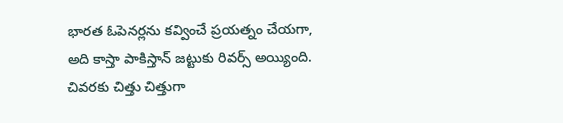భారత ఓపెనర్లను కవ్వించే ప్రయత్నం చేయగా, అది కాస్తా పాకిస్తాన్ జట్టుకు రివర్స్ అయ్యింది. చివరకు చిత్తు చిత్తుగా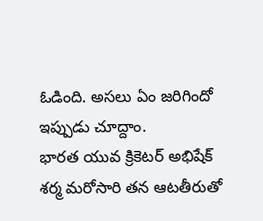ఓడింది. అసలు ఏం జరిగిందో ఇప్పుడు చూద్దాం.
భారత యువ క్రికెటర్ అభిషేక్ శర్మ మరోసారి తన ఆటతీరుతో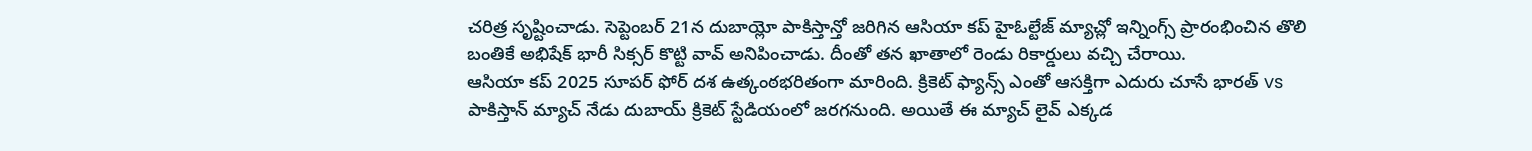చరిత్ర సృష్టించాడు. సెప్టెంబర్ 21న దుబాయ్లో పాకిస్తాన్తో జరిగిన ఆసియా కప్ హైఓల్టేజ్ మ్యాచ్లో ఇన్నింగ్స్ ప్రారంభించిన తొలి బంతికే అభిషేక్ భారీ సిక్సర్ కొట్టి వావ్ అనిపించాడు. దీంతో తన ఖాతాలో రెండు రికార్డులు వచ్చి చేరాయి.
ఆసియా కప్ 2025 సూపర్ ఫోర్ దశ ఉత్కంఠభరితంగా మారింది. క్రికెట్ ఫ్యాన్స్ ఎంతో ఆసక్తిగా ఎదురు చూసే భారత్ vs పాకిస్తాన్ మ్యాచ్ నేడు దుబాయ్ క్రికెట్ స్టేడియంలో జరగనుంది. అయితే ఈ మ్యాచ్ లైవ్ ఎక్కడ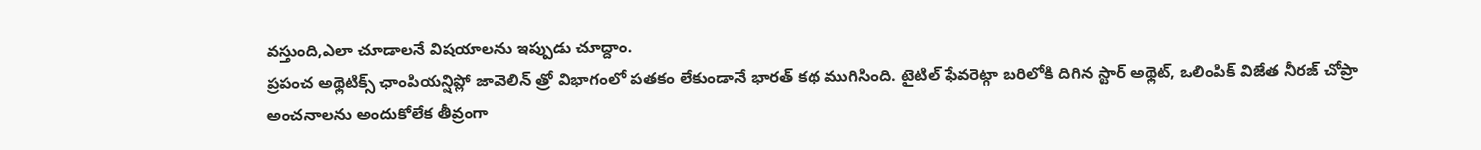వస్తుంది,ఎలా చూడాలనే విషయాలను ఇప్పుడు చూద్దాం.
ప్రపంచ అథ్లెటిక్స్ ఛాంపియన్షిప్లో జావెలిన్ త్రో విభాగంలో పతకం లేకుండానే భారత్ కథ ముగిసింది. టైటిల్ ఫేవరెట్గా బరిలోకి దిగిన స్టార్ అథ్లెట్, ఒలింపిక్ విజేత నీరజ్ చోప్రా అంచనాలను అందుకోలేక తీవ్రంగా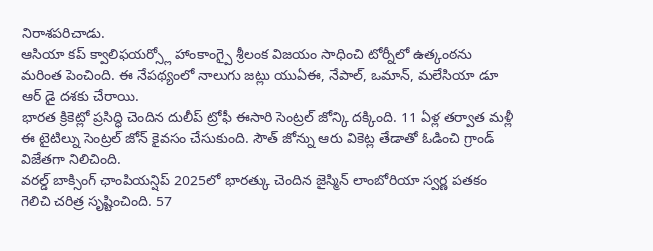నిరాశపరిచాడు.
ఆసియా కప్ క్వాలిఫయర్స్లో హాంకాంగ్పై శ్రీలంక విజయం సాధించి టోర్నీలో ఉత్కంఠను మరింత పెంచింది. ఈ నేపథ్యంలో నాలుగు జట్లు యుఏఈ, నేపాల్, ఒమాన్, మలేసియా డూ ఆర్ డై దశకు చేరాయి.
భారత క్రికెట్లో ప్రసిద్ధి చెందిన దులీప్ ట్రోఫీ ఈసారి సెంట్రల్ జోన్కి దక్కింది. 11 ఏళ్ల తర్వాత మళ్లీ ఈ టైటిల్ను సెంట్రల్ జోన్ కైవసం చేసుకుంది. సౌత్ జోన్ను ఆరు వికెట్ల తేడాతో ఓడించి గ్రాండ్ విజేతగా నిలిచింది.
వరల్డ్ బాక్సింగ్ ఛాంపియన్షిప్ 2025లో భారత్కు చెందిన జైస్మిన్ లాంబోరియా స్వర్ణ పతకం గెలిచి చరిత్ర సృష్టించింది. 57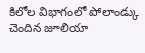కిలోల విభాగంలో పోలాండ్కు చెందిన జూలియా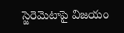స్జెరెమెటాపై విజయం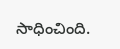సాధించింది.